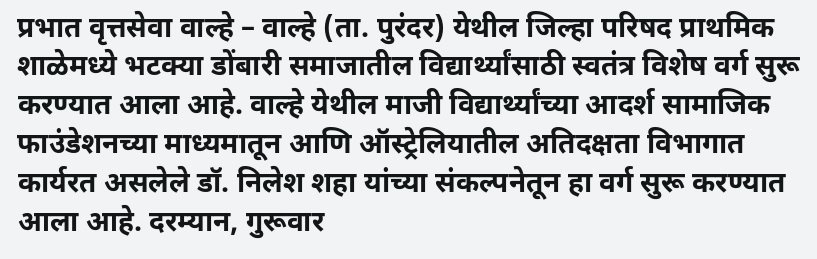प्रभात वृत्तसेवा वाल्हे – वाल्हे (ता. पुरंदर) येथील जिल्हा परिषद प्राथमिक शाळेमध्ये भटक्या डोंबारी समाजातील विद्यार्थ्यांसाठी स्वतंत्र विशेष वर्ग सुरू करण्यात आला आहे. वाल्हे येथील माजी विद्यार्थ्यांच्या आदर्श सामाजिक फाउंडेशनच्या माध्यमातून आणि ऑस्ट्रेलियातील अतिदक्षता विभागात कार्यरत असलेले डॉ. निलेश शहा यांच्या संकल्पनेतून हा वर्ग सुरू करण्यात आला आहे. दरम्यान, गुरूवार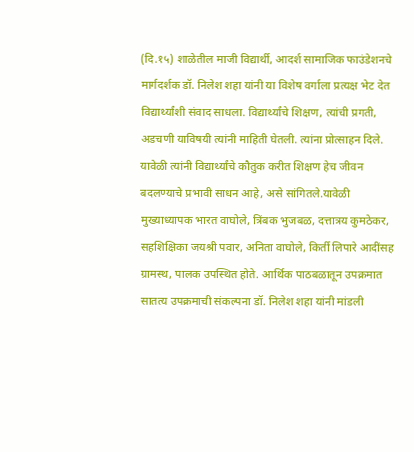(दि.१५) शाळेतील माजी विद्यार्थी, आदर्श सामाजिक फाउंडेशनचे मार्गदर्शक डॉ. निलेश शहा यांनी या विशेष वर्गाला प्रत्यक्ष भेट देत विद्यार्थ्यांशी संवाद साधला. विद्यार्थ्यांचे शिक्षण, त्यांची प्रगती, अडचणी याविषयी त्यांनी माहिती घेतली. त्यांना प्रोत्साहन दिले. यावेळी त्यांनी विद्यार्थ्यांचे कौतुक करीत शिक्षण हेच जीवन बदलण्याचे प्रभावी साधन आहे, असे सांगितले.यावेळी मुख्याध्यापक भारत वाघोले, त्रिंबक भुजबळ, दत्तात्रय कुमठेकर, सहशिक्षिका जयश्री पवार, अनिता वाघोले, किर्ती लिपारे आदींसह ग्रामस्थ, पालक उपस्थित होते. आर्थिक पाठबळातून उपक्रमात सातत्य उपक्रमाची संकल्पना डॉ. निलेश शहा यांनी मांडली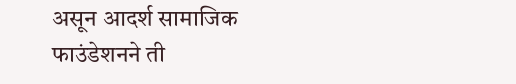असून आदर्श सामाजिक फाउंडेशनने ती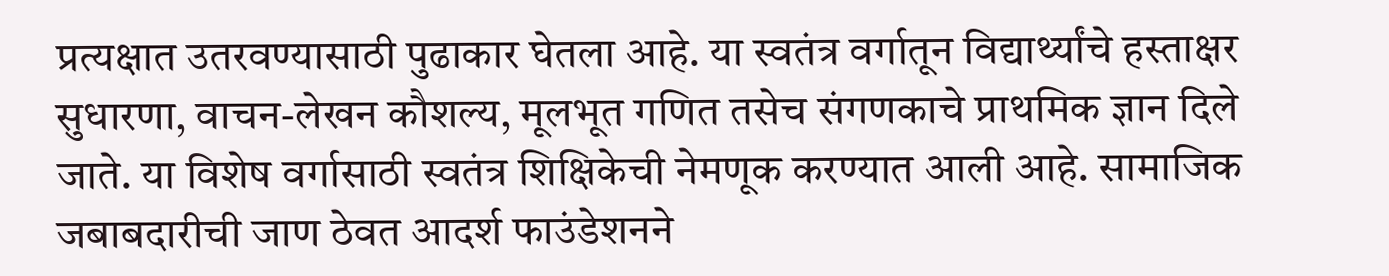प्रत्यक्षात उतरवण्यासाठी पुढाकार घेतला आहे. या स्वतंत्र वर्गातून विद्यार्थ्यांचे हस्ताक्षर सुधारणा, वाचन-लेखन कौशल्य, मूलभूत गणित तसेच संगणकाचे प्राथमिक ज्ञान दिले जाते. या विशेष वर्गासाठी स्वतंत्र शिक्षिकेची नेमणूक करण्यात आली आहे. सामाजिक जबाबदारीची जाण ठेवत आदर्श फाउंडेशनने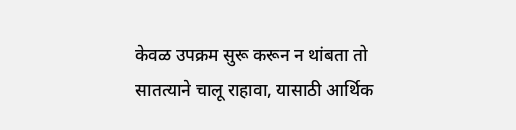केवळ उपक्रम सुरू करून न थांबता तो सातत्याने चालू राहावा, यासाठी आर्थिक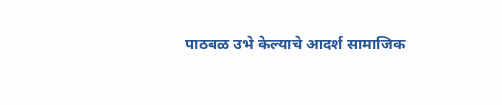पाठबळ उभे केल्याचे आदर्श सामाजिक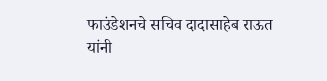फाउंडेशनचे सचिव दादासाहेब राऊत यांनी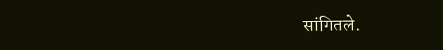सांगितले.